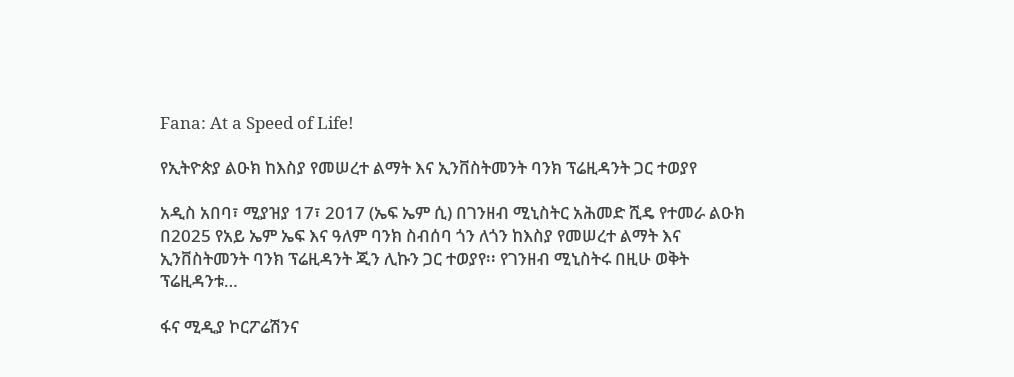Fana: At a Speed of Life!

የኢትዮጵያ ልዑክ ከእስያ የመሠረተ ልማት እና ኢንቨስትመንት ባንክ ፕሬዚዳንት ጋር ተወያየ

አዲስ አበባ፣ ሚያዝያ 17፣ 2017 (ኤፍ ኤም ሲ) በገንዘብ ሚኒስትር አሕመድ ሺዴ የተመራ ልዑክ በ2025 የአይ ኤም ኤፍ እና ዓለም ባንክ ስብሰባ ጎን ለጎን ከእስያ የመሠረተ ልማት እና ኢንቨስትመንት ባንክ ፕሬዚዳንት ጂን ሊኩን ጋር ተወያየ፡፡ የገንዘብ ሚኒስትሩ በዚሁ ወቅት ፕሬዚዳንቱ…

ፋና ሚዲያ ኮርፖሬሽንና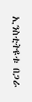ኢንስቲትዩቱ በጋራ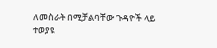ለመስራት በሚቻልባቸው ጉዳዮች ላይ ተወያዩ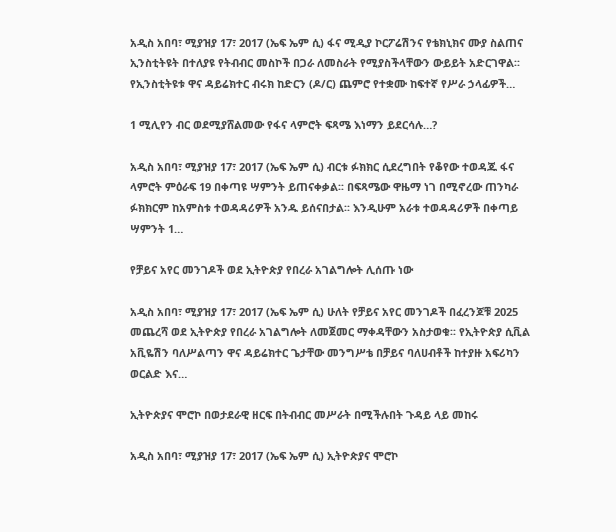አዲስ አበባ፣ ሚያዝያ 17፣ 2017 (ኤፍ ኤም ሲ) ፋና ሚዲያ ኮርፖሬሽንና የቴክኒክና ሙያ ስልጠና ኢንስቲትዩት በተለያዩ የትብብር መስኮች በጋራ ለመስራት የሚያስችላቸውን ውይይት አድርገዋል፡፡ የኢንስቲትዩቱ ዋና ዳይሬክተር ብሩክ ከድርን (ዶ/ር) ጨምሮ የተቋሙ ከፍተኛ የሥራ ኃላፊዎች…

1 ሚሊየን ብር ወደሚያሸልመው የፋና ላምሮት ፍጻሜ እነማን ይደርሳሉ…?

አዲስ አበባ፣ ሚያዝያ 17፣ 2017 (ኤፍ ኤም ሲ) ብርቱ ፉክክር ሲደረግበት የቆየው ተወዳጁ ፋና ላምሮት ምዕራፍ 19 በቀጣዩ ሣምንት ይጠናቀቃል፡፡ በፍጻሜው ዋዜማ ነገ በሚኖረው ጠንካራ ፉክክርም ከአምስቱ ተወዳዳሪዎች አንዱ ይሰናበታል፡፡ እንዲሁም አራቱ ተወዳዳሪዎች በቀጣይ ሣምንት 1…

የቻይና አየር መንገዶች ወደ ኢትዮጵያ የበረራ አገልግሎት ሊሰጡ ነው

አዲስ አበባ፣ ሚያዝያ 17፣ 2017 (ኤፍ ኤም ሲ) ሁለት የቻይና አየር መንገዶች በፈረንጆቹ 2025 መጨረሻ ወደ ኢትዮጵያ የበረራ አገልግሎት ለመጀመር ማቀዳቸውን አስታወቁ፡፡ የኢትዮጵያ ሲቪል አቪዬሽን ባለሥልጣን ዋና ዳይሬክተር ጌታቸው መንግሥቴ በቻይና ባለሀብቶች ከተያዙ አፍሪካን ወርልድ እና…

ኢትዮጵያና ሞሮኮ በወታደራዊ ዘርፍ በትብብር መሥራት በሚችሉበት ጉዳይ ላይ መከሩ

አዲስ አበባ፣ ሚያዝያ 17፣ 2017 (ኤፍ ኤም ሲ) ኢትዮጵያና ሞሮኮ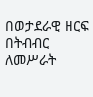በወታደራዊ ዘርፍ በትብብር ለመሥራት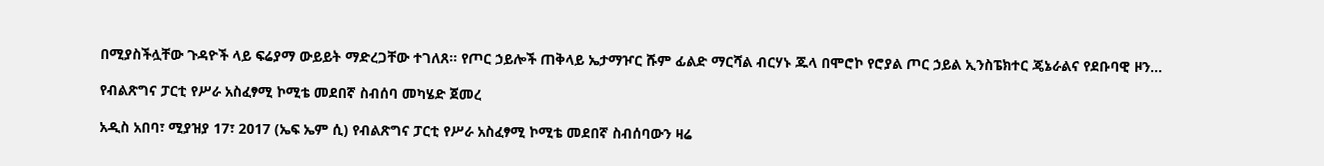በሚያስችሏቸው ጉዳዮች ላይ ፍሬያማ ውይይት ማድረጋቸው ተገለጸ፡፡ የጦር ኃይሎች ጠቅላይ ኤታማዦር ሹም ፊልድ ማርሻል ብርሃኑ ጁላ በሞሮኮ የሮያል ጦር ኃይል ኢንስፔክተር ጄኔራልና የደቡባዊ ዞን…

የብልጽግና ፓርቲ የሥራ አስፈፃሚ ኮሚቴ መደበኛ ስብሰባ መካሄድ ጀመረ

አዲስ አበባ፣ ሚያዝያ 17፣ 2017 (ኤፍ ኤም ሲ) የብልጽግና ፓርቲ የሥራ አስፈፃሚ ኮሚቴ መደበኛ ስብሰባውን ዛሬ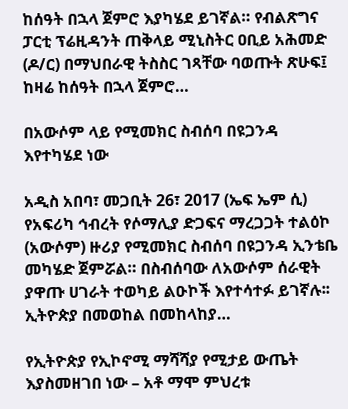ከሰዓት በኋላ ጀምሮ እያካሄደ ይገኛል። የብልጽግና ፓርቲ ፕሬዚዳንት ጠቅላይ ሚኒስትር ዐቢይ አሕመድ (ዶ/ር) በማህበራዊ ትስስር ገጻቸው ባወጡት ጽሁፍ፤ ከዛሬ ከሰዓት በኋላ ጀምሮ…

በአውሶም ላይ የሚመክር ስብሰባ በዩጋንዳ እየተካሄደ ነው

አዲስ አበባ፣ መጋቢት 26፣ 2017 (ኤፍ ኤም ሲ) የአፍሪካ ኅብረት የሶማሊያ ድጋፍና ማረጋጋት ተልዕኮ (አውሶም) ዙሪያ የሚመክር ስብሰባ በዩጋንዳ ኢንቴቤ መካሄድ ጀምሯል። በስብሰባው ለአውሶም ሰራዊት ያዋጡ ሀገራት ተወካይ ልዑኮች እየተሳተፉ ይገኛሉ፡፡ ኢትዮጵያ በመወከል በመከላከያ…

የኢትዮጵያ የኢኮኖሚ ማሻሻያ የሚታይ ውጤት እያስመዘገበ ነው – አቶ ማሞ ምህረቱ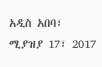አዲስ አበባ፣ ሚያዝያ 17፣ 2017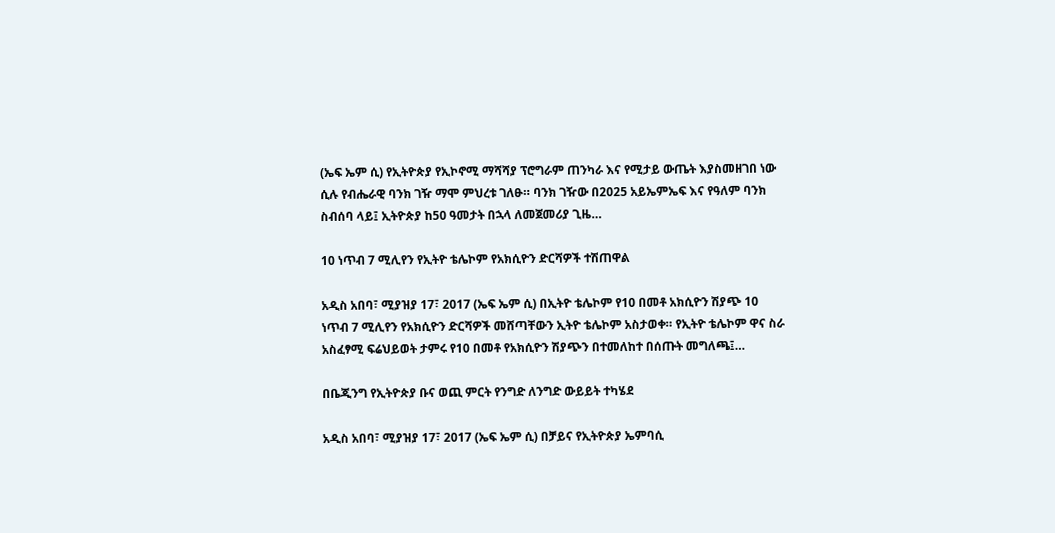(ኤፍ ኤም ሲ) የኢትዮጵያ የኢኮኖሚ ማሻሻያ ፕሮግራም ጠንካራ እና የሚታይ ውጤት እያስመዘገበ ነው ሲሉ የብሔራዊ ባንክ ገዥ ማሞ ምህረቱ ገለፁ። ባንክ ገዥው በ2025 አይኤምኤፍ እና የዓለም ባንክ ስብሰባ ላይ፤ ኢትዮጵያ ከ50 ዓመታት በኋላ ለመጀመሪያ ጊዜ…

10 ነጥብ 7 ሚሊየን የኢትዮ ቴሌኮም የአክሲዮን ድርሻዎች ተሽጠዋል

አዲስ አበባ፣ ሚያዝያ 17፣ 2017 (ኤፍ ኤም ሲ) በኢትዮ ቴሌኮም የ10 በመቶ አክሲዮን ሽያጭ 10 ነጥብ 7 ሚሊየን የአክሲዮን ድርሻዎች መሸጣቸውን ኢትዮ ቴሌኮም አስታወቀ። የኢትዮ ቴሌኮም ዋና ስራ አስፈፃሚ ፍሬህይወት ታምሩ የ10 በመቶ የአክሲዮን ሽያጭን በተመለከተ በሰጡት መግለጫ፤…

በቤጂንግ የኢትዮጵያ ቡና ወጪ ምርት የንግድ ለንግድ ውይይት ተካሄደ

አዲስ አበባ፣ ሚያዝያ 17፣ 2017 (ኤፍ ኤም ሲ) በቻይና የኢትዮጵያ ኤምባሲ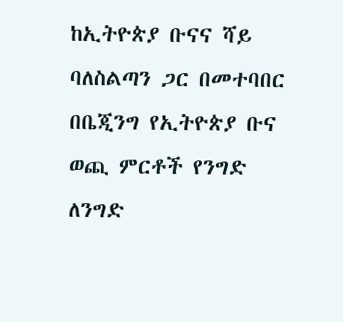ከኢትዮጵያ ቡናና ሻይ ባለስልጣን ጋር በመተባበር በቤጂንግ የኢትዮጵያ ቡና ወጪ ምርቶች የንግድ ለንግድ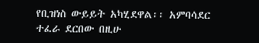የቢዝነስ ውይይት አካሂደዋል፡፡ አምባሳደር ተፈራ ደርበው በዚሁ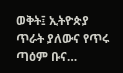ወቅት፤ ኢትዮጵያ ጥራት ያለውና የጥሩ ጣዕም ቡና…